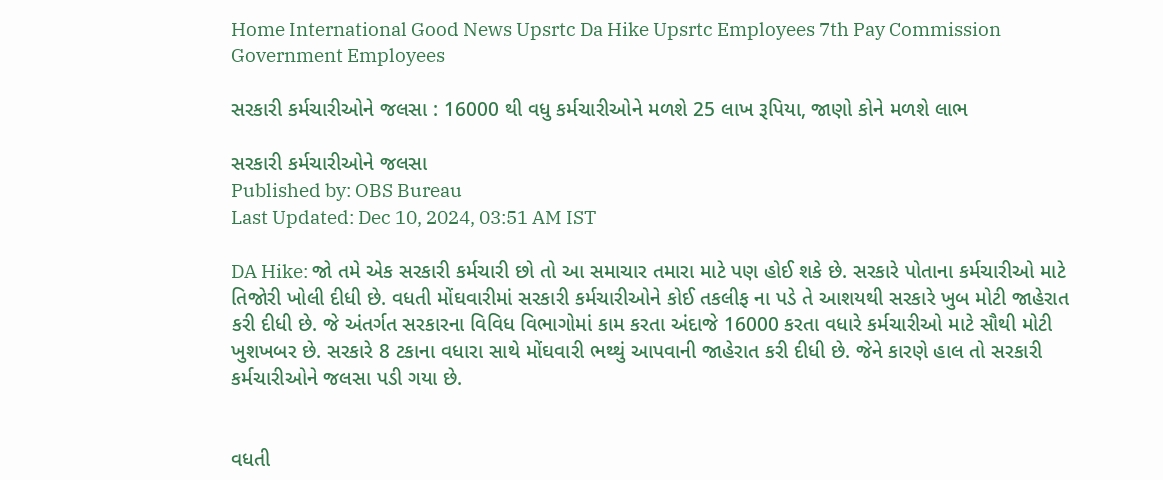Home International Good News Upsrtc Da Hike Upsrtc Employees 7th Pay Commission Government Employees

સરકારી કર્મચારીઓને જલસા : 16000 થી વધુ કર્મચારીઓને મળશે 25 લાખ રૂપિયા, જાણો કોને મળશે લાભ

સરકારી કર્મચારીઓને જલસા
Published by: OBS Bureau
Last Updated: Dec 10, 2024, 03:51 AM IST

DA Hike: જો તમે એક સરકારી કર્મચારી છો તો આ સમાચાર તમારા માટે પણ હોઈ શકે છે. સરકારે પોતાના કર્મચારીઓ માટે તિજોરી ખોલી દીધી છે. વધતી મોંઘવારીમાં સરકારી કર્મચારીઓને કોઈ તકલીફ ના પડે તે આશયથી સરકારે ખુબ મોટી જાહેરાત કરી દીધી છે. જે અંતર્ગત સરકારના વિવિધ વિભાગોમાં કામ કરતા અંદાજે 16000 કરતા વધારે કર્મચારીઓ માટે સૌથી મોટી ખુશખબર છે. સરકારે 8 ટકાના વધારા સાથે મોંઘવારી ભથ્થું આપવાની જાહેરાત કરી દીધી છે. જેને કારણે હાલ તો સરકારી કર્મચારીઓને જલસા પડી ગયા છે.


વધતી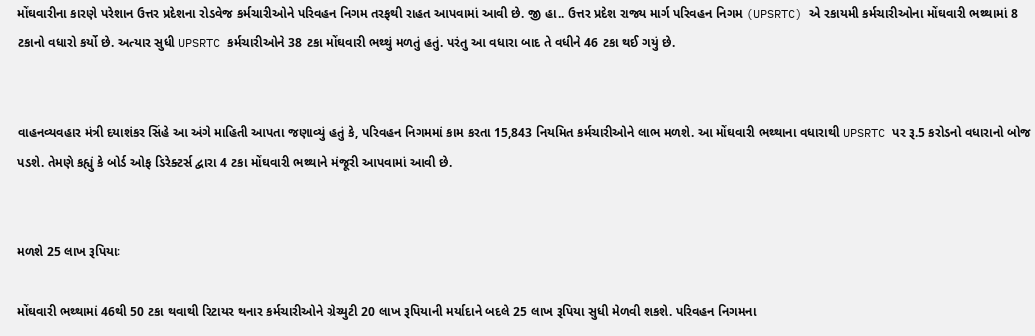મોંઘવારીના કારણે પરેશાન ઉત્તર પ્રદેશના રોડવેજ કર્મચારીઓને પરિવહન નિગમ તરફથી રાહત આપવામાં આવી છે. જી હા.. ઉત્તર પ્રદેશ રાજ્ય માર્ગ પરિવહન નિગમ (UPSRTC) એ રકાયમી કર્મચારીઓના મોંઘવારી ભથ્થામાં 8 ટકાનો વધારો કર્યો છે. અત્યાર સુધી UPSRTC કર્મચારીઓને 38 ટકા મોંઘવારી ભથ્થું મળતું હતું. પરંતુ આ વધારા બાદ તે વધીને 46 ટકા થઈ ગયું છે.


વાહનવ્યવહાર મંત્રી દયાશંકર સિંહે આ અંગે માહિતી આપતા જણાવ્યું હતું કે, પરિવહન નિગમમાં કામ કરતા 15,843 નિયમિત કર્મચારીઓને લાભ મળશે. આ મોંઘવારી ભથ્થાના વધારાથી UPSRTC પર રૂ.5 કરોડનો વધારાનો બોજ પડશે. તેમણે કહ્યું કે બોર્ડ ઓફ ડિરેક્ટર્સ દ્વારા 4 ટકા મોંઘવારી ભથ્થાને મંજૂરી આપવામાં આવી છે.


મળશે 25 લાખ રૂપિયાઃ

મોંઘવારી ભથ્થામાં 46થી 50 ટકા થવાથી રિટાયર થનાર કર્મચારીઓને ગ્રેચ્યુટી 20 લાખ રૂપિયાની મર્યાદાને બદલે 25 લાખ રૂપિયા સુધી મેળવી શકશે. પરિવહન નિગમના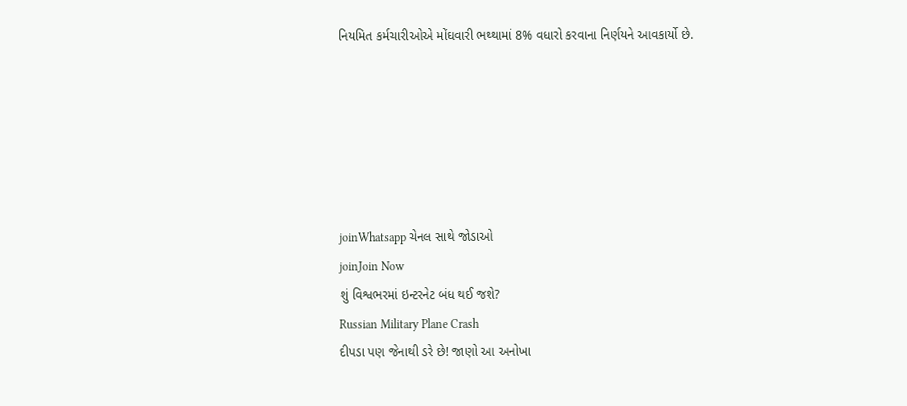નિયમિત કર્મચારીઓએ મોંઘવારી ભથ્થામાં 8% વધારો કરવાના નિર્ણયને આવકાર્યો છે.






joinWhatsapp ચેનલ સાથે જોડાઓ
joinJoin Now
શું વિશ્વભરમાં ઇન્ટરનેટ બંધ થઈ જશે?
Russian Military Plane Crash
દીપડા પણ જેનાથી ડરે છે! જાણો આ અનોખા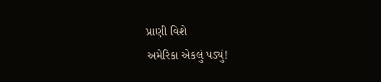પ્રાણી વિશે
અમેરિકા એકલું પડ્યું!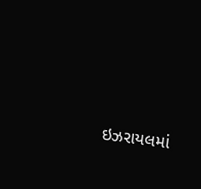ઇઝરાયલમાં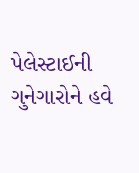પેલેસ્ટાઈની ગુનેગારોને હવે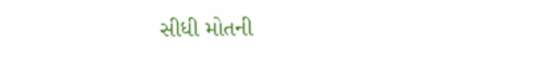સીધી મોતની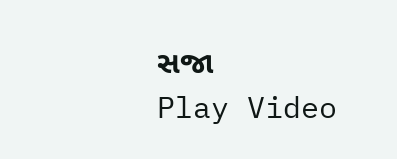સજા
Play Video